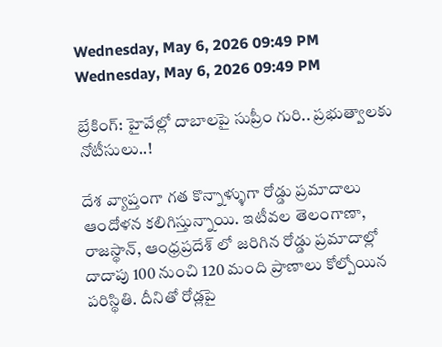Wednesday, May 6, 2026 09:49 PM
Wednesday, May 6, 2026 09:49 PM

బ్రేకింగ్: హైవేల్లో దాబాలపై సుప్రీం గురి.. ప్రభుత్వాలకు నోటీసులు..!

దేశ వ్యాప్తంగా గత కొన్నాళ్ళుగా రోడ్డు ప్రమాదాలు ఆందోళన కలిగిస్తున్నాయి. ఇటీవల తెలంగాణా, రాజస్థాన్, ఆంధ్రప్రదేశ్ లో జరిగిన రోడ్డు ప్రమాదాల్లో దాదాపు 100 నుంచి 120 మంది ప్రాణాలు కోల్పోయిన పరిస్థితి. దీనితో రోడ్లపై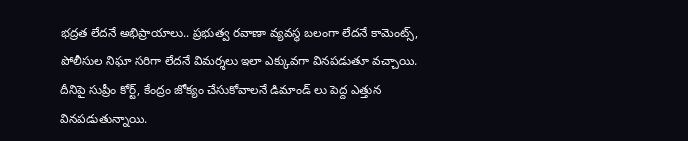భద్రత లేదనే అభిప్రాయాలు.. ప్రభుత్వ రవాణా వ్యవస్థ బలంగా లేదనే కామెంట్స్, పోలీసుల నిఘా సరిగా లేదనే విమర్శలు ఇలా ఎక్కువగా వినపడుతూ వచ్చాయి. దీనిపై సుప్రీం కోర్ట్, కేంద్రం జోక్యం చేసుకోవాలనే డిమాండ్ లు పెద్ద ఎత్తున వినపడుతున్నాయి.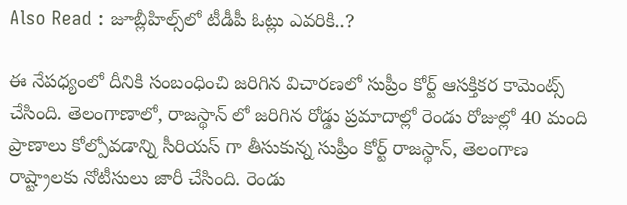Also Read : జూబ్లీహిల్స్‌లో టీడీపీ ఓట్లు ఎవరికి..?

ఈ నేపధ్యంలో దీనికి సంబంధించి జరిగిన విచారణలో సుప్రీం కోర్ట్ ఆసక్తికర కామెంట్స్ చేసింది. తెలంగాణాలో, రాజస్థాన్ లో జరిగిన రోడ్డు ప్రమాదాల్లో రెండు రోజుల్లో 40 మంది ప్రాణాలు కోల్పోవడాన్ని సీరియస్ గా తీసుకున్న సుప్రీం కోర్ట్ రాజస్థాన్‌, తెలంగాణ రాష్ట్రాలకు నోటీసులు జారీ చేసింది. రెండు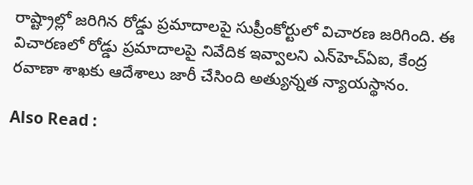రాష్ట్రాల్లో జరిగిన రోడ్డు ప్రమాదాలపై సుప్రీంకోర్టులో విచారణ జరిగింది. ఈ విచారణలో రోడ్డు ప్రమాదాలపై నివేదిక ఇవ్వాలని ఎన్‌హెచ్‌ఏఐ, కేంద్ర రవాణా శాఖకు ఆదేశాలు జారీ చేసింది అత్యున్నత న్యాయస్థానం.

Also Read :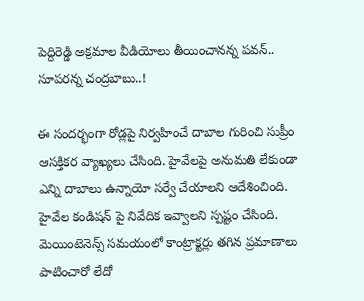పెద్దిరెడ్డి అక్రమాల వీడియోలు తీయించానన్న పవన్.. సూపరన్న చంద్రబాబు..!

ఈ సందర్భంగా రోడ్లపై నిర్వహించే దాబాల గురించి సుప్రీం ఆసక్తికర వ్యాఖ్యలు చేసింది. హైవేలపై అనుమతి లేకుండా ఎన్ని దాబాలు ఉన్నాయో సర్వే చేయాలని ఆదేశించింది. హైవేల కండిషన్‌ పై నివేదిక ఇవ్వాలని స్పష్టం చేసింది. మెయింటెనెన్స్‌ సమయంలో కాంట్రాక్టర్లు తగిన ప్రమాణాలు పాటించారో లేదో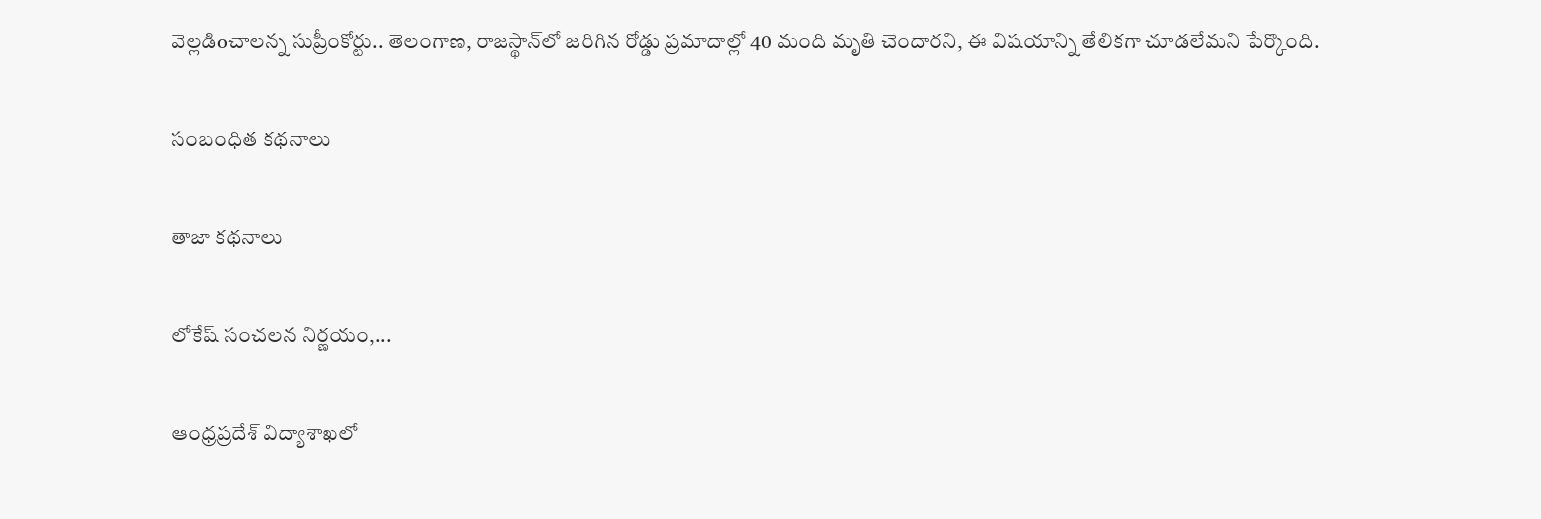వెల్లడిoచాలన్న సుప్రీంకోర్టు.. తెలంగాణ, రాజస్థాన్‌లో జరిగిన రోడ్డు ప్రమాదాల్లో 40 మంది మృతి చెందారని, ఈ విషయాన్ని తేలికగా చూడలేమని పేర్కొంది.

సంబంధిత కథనాలు

తాజా కథనాలు

లోకేష్ సంచలన నిర్ణయం,...

ఆంధ్రప్రదేశ్ విద్యాశాఖలో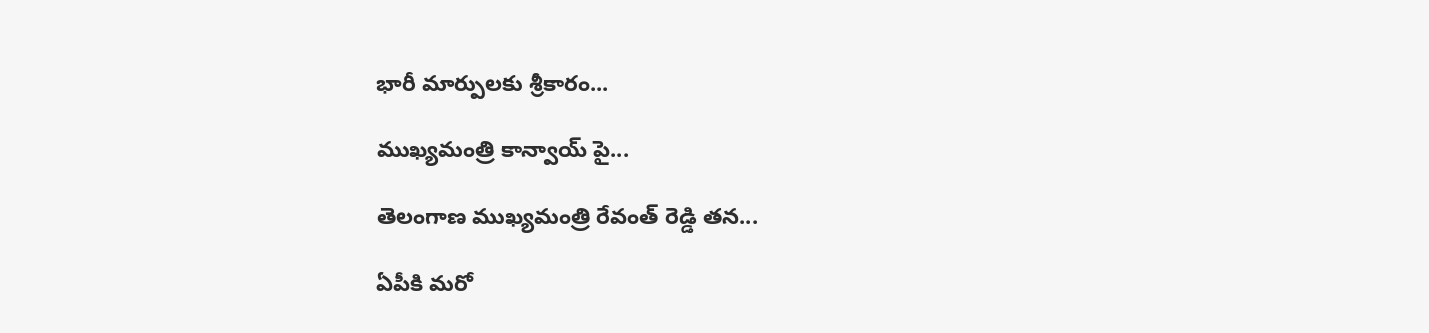భారీ మార్పులకు శ్రీకారం...

ముఖ్యమంత్రి కాన్వాయ్‌ పై...

తెలంగాణ ముఖ్యమంత్రి రేవంత్ రెడ్డి తన...

ఏపీకి మరో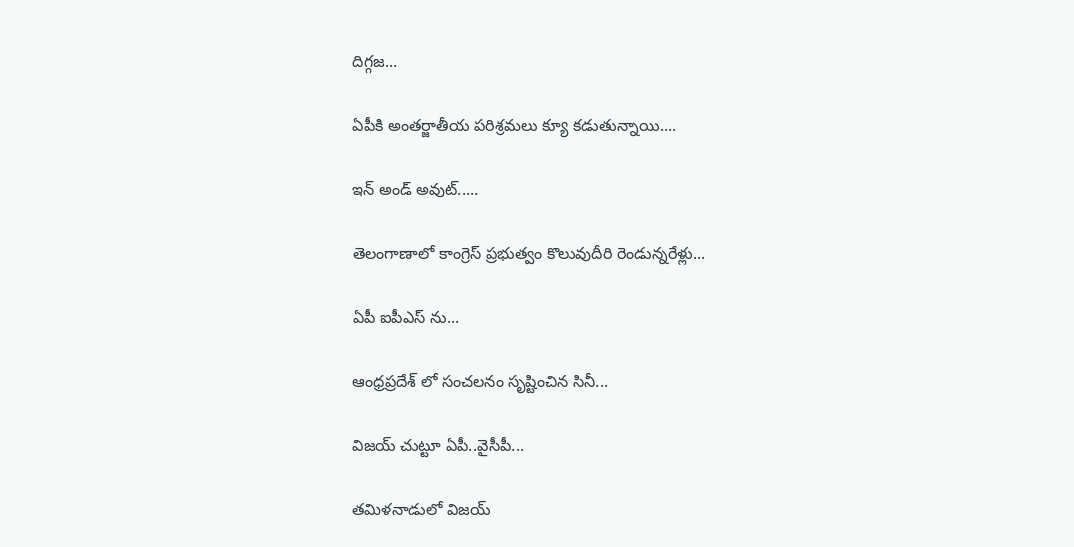దిగ్గజ...

ఏపీకి అంతర్జాతీయ పరిశ్రమలు క్యూ కడుతున్నాయి....

ఇన్ అండ్ అవుట్.....

తెలంగాణాలో కాంగ్రెస్ ప్రభుత్వం కొలువుదీరి రెండున్నరేళ్లు...

ఏపీ ఐపీఎస్ ను...

ఆంధ్రప్రదేశ్‌ లో సంచలనం సృష్టించిన సినీ...

విజయ్ చుట్టూ ఏపీ..వైసీపీ...

తమిళనాడులో విజయ్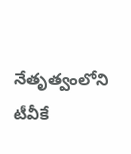నేతృత్వంలోని టీవీకే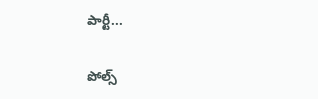పార్టీ...

పోల్స్